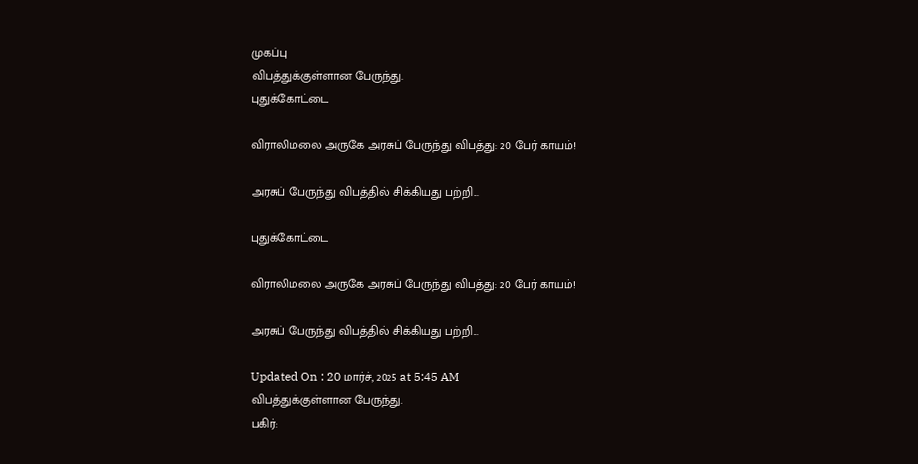முகப்பு
விபத்துக்குள்ளான பேருந்து.
புதுக்கோட்டை

விராலிமலை அருகே அரசுப் பேருந்து விபத்து: 20 பேர் காயம்!

அரசுப் பேருந்து விபத்தில் சிக்கியது பற்றி...

புதுக்கோட்டை

விராலிமலை அருகே அரசுப் பேருந்து விபத்து: 20 பேர் காயம்!

அரசுப் பேருந்து விபத்தில் சிக்கியது பற்றி...

Updated On : 20 மார்ச், 2025 at 5:45 AM
விபத்துக்குள்ளான பேருந்து.
பகிர்: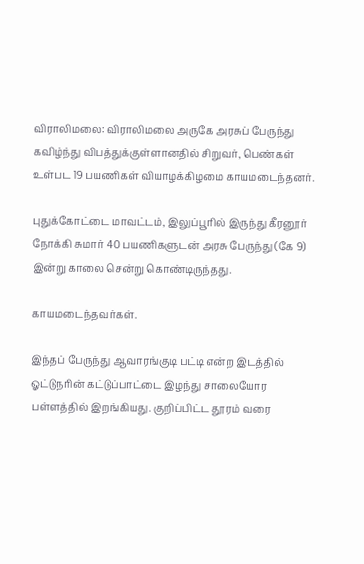விராலிமலை: விராலிமலை அருகே அரசுப் பேருந்து கவிழ்ந்து விபத்துக்குள்ளானதில் சிறுவர், பெண்கள் உள்பட 19 பயணிகள் வியாழக்கிழமை காயமடைந்தனர்.

புதுக்கோட்டை மாவட்டம், இலுப்பூரில் இருந்து கீரனூர் நோக்கி சுமார் 40 பயணிகளுடன் அரசு பேருந்து (கே 9) இன்று காலை சென்று கொண்டிருந்தது.

காயமடைந்தவர்கள்.

இந்தப் பேருந்து ஆவாரங்குடி பட்டி என்ற இடத்தில் ஓட்டுநரின் கட்டுப்பாட்டை இழந்து சாலையோர பள்ளத்தில் இறங்கியது. குறிப்பிட்ட தூரம் வரை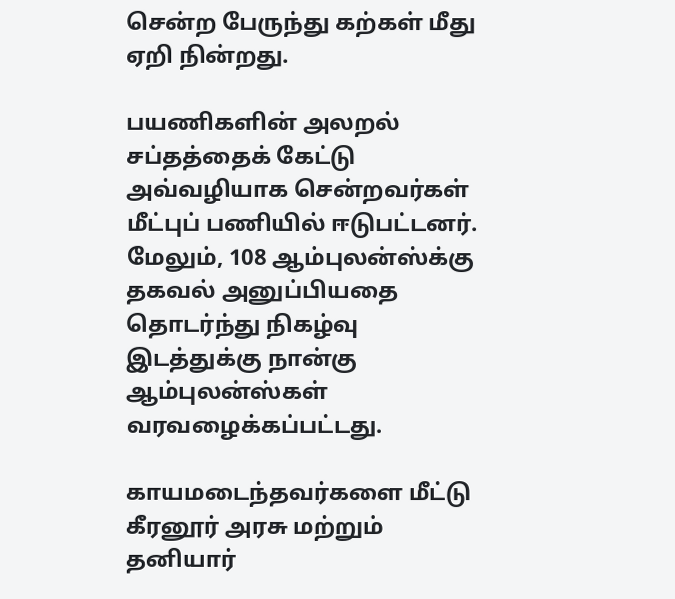சென்ற பேருந்து கற்கள் மீது ஏறி நின்றது.

பயணிகளின் அலறல் சப்தத்தைக் கேட்டு அவ்வழியாக சென்றவர்கள் மீட்புப் பணியில் ஈடுபட்டனர். மேலும், 108 ஆம்புலன்ஸ்க்கு தகவல் அனுப்பியதை தொடர்ந்து நிகழ்வு இடத்துக்கு நான்கு ஆம்புலன்ஸ்கள் வரவழைக்கப்பட்டது.

காயமடைந்தவர்களை மீட்டு கீரனூர் அரசு மற்றும் தனியார்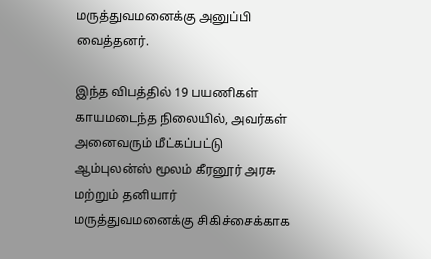மருத்துவமனைக்கு அனுப்பி வைத்தனர்.

இந்த விபத்தில் 19 பயணிகள் காயமடைந்த நிலையில், அவர்கள் அனைவரும் மீட்கப்பட்டு ஆம்புலன்ஸ் மூலம் கீரனூர் அரசு மற்றும் தனியார் மருத்துவமனைக்கு சிகிச்சைக்காக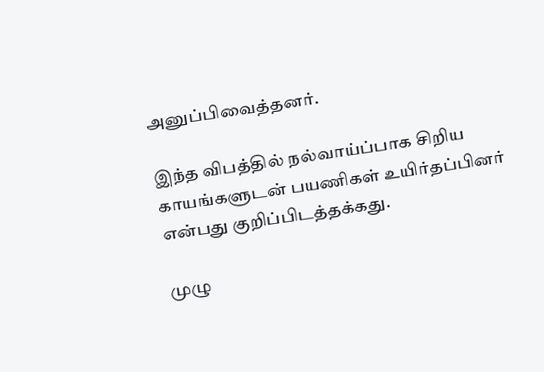அனுப்பிவைத்தனர்.

இந்த விபத்தில் நல்வாய்ப்பாக சிறிய காயங்களுடன் பயணிகள் உயிர்தப்பினர் என்பது குறிப்பிடத்தக்கது.

முழு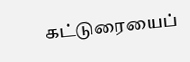கட்டுரையைப்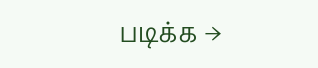படிக்க →